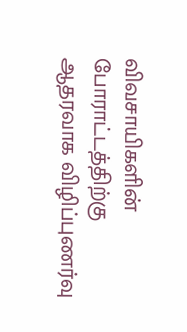விவசாயிகளின் போராட்டத்திற்கு ஆதரவாக விழிப்புணர்வு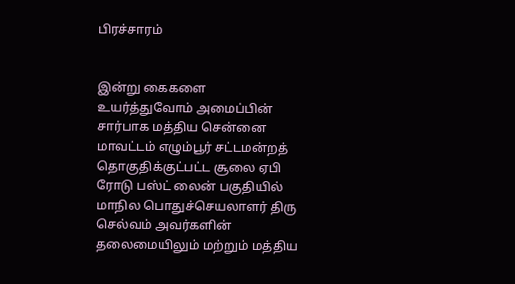பிரச்சாரம்


இன்று கைகளை உயர்த்துவோம் அமைப்பின் சார்பாக மத்திய சென்னை மாவட்டம் எழும்பூர் சட்டமன்றத் தொகுதிக்குட்பட்ட சூலை ஏபி ரோடு பஸ்ட் லைன் பகுதியில் மாநில பொதுச்செயலாளர் திரு செல்வம் அவர்களின் தலைமையிலும் மற்றும் மத்திய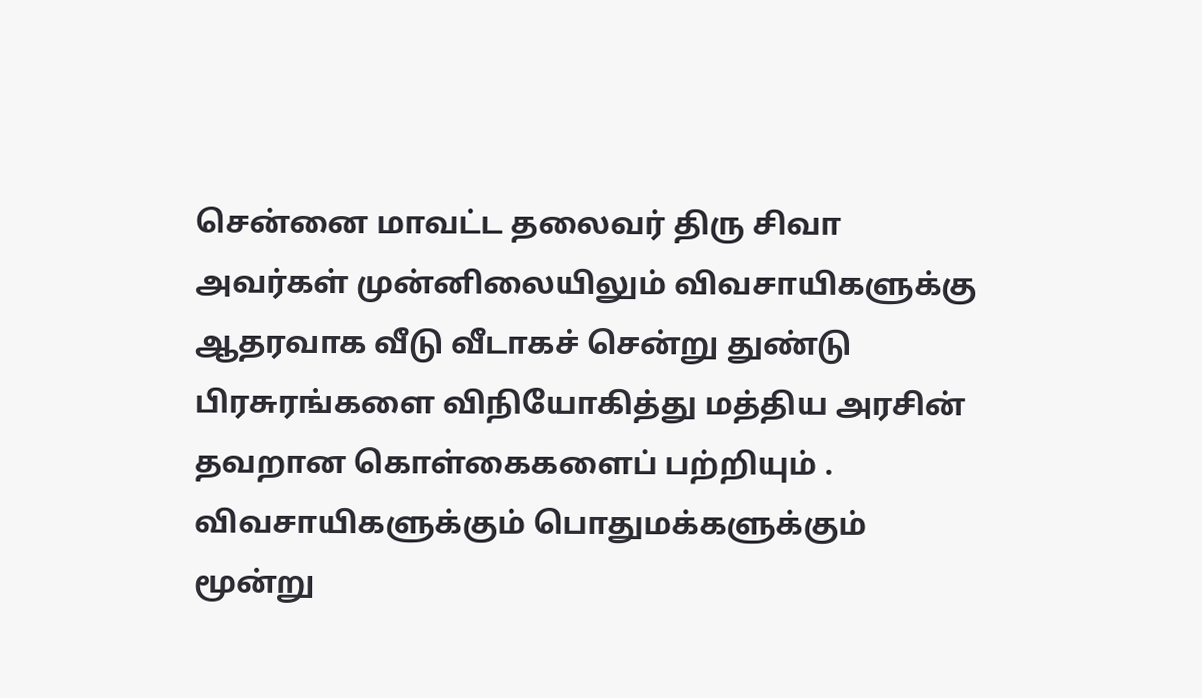சென்னை மாவட்ட தலைவர் திரு சிவா அவர்கள் முன்னிலையிலும் விவசாயிகளுக்கு ஆதரவாக வீடு வீடாகச் சென்று துண்டு பிரசுரங்களை விநியோகித்து மத்திய அரசின் தவறான கொள்கைகளைப் பற்றியும் . விவசாயிகளுக்கும் பொதுமக்களுக்கும்  மூன்று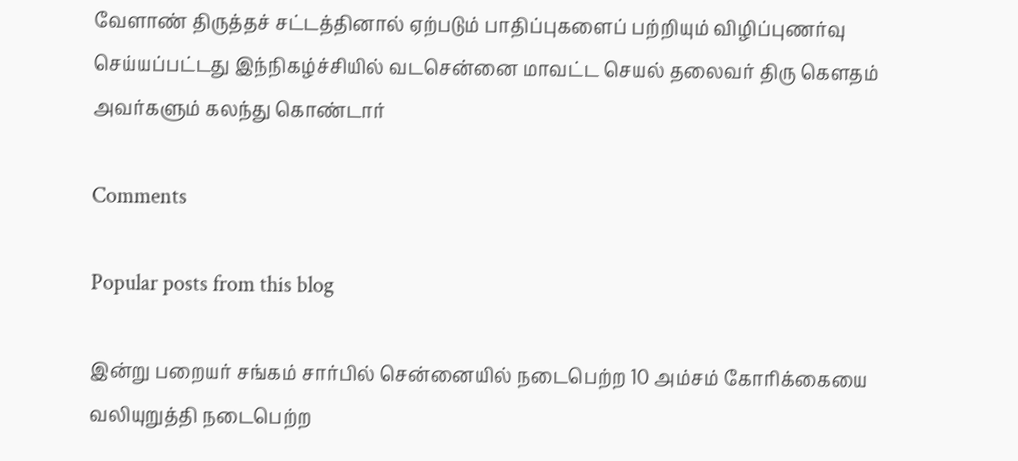வேளாண் திருத்தச் சட்டத்தினால் ஏற்படும் பாதிப்புகளைப் பற்றியும் விழிப்புணர்வு செய்யப்பட்டது இந்நிகழ்ச்சியில் வடசென்னை மாவட்ட செயல் தலைவர் திரு கௌதம் அவர்களும் கலந்து கொண்டார்

Comments

Popular posts from this blog

இன்று பறையர் சங்கம் சார்பில் சென்னையில் நடைபெற்ற 10 அம்சம் கோரிக்கையை வலியுறுத்தி நடைபெற்ற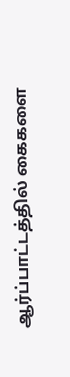ஆர்ப்பாட்டத்தில் கைகளை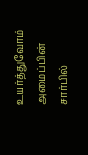உயர்த்துவோம் அமைப்பின் சார்பில்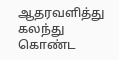ஆதரவளித்து கலந்து கொண்ட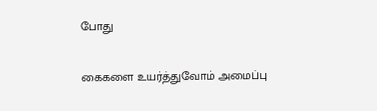போது

கைகளை உயர்த்துவோம் அமைப்பு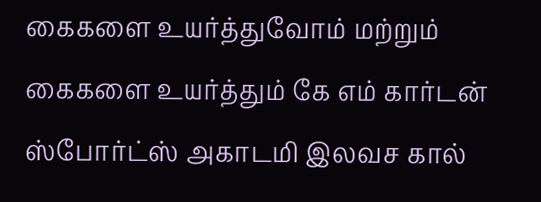கைகளை உயர்த்துவோம் மற்றும் கைகளை உயர்த்தும் கே எம் கார்டன் ஸ்போர்ட்ஸ் அகாடமி இலவச கால்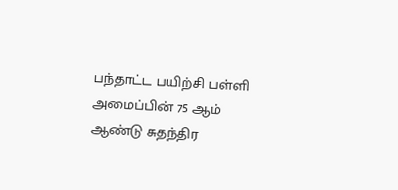பந்தாட்ட பயிற்சி பள்ளி அமைப்பின் 75 ஆம் ஆண்டு சுதந்திர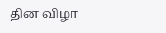தின விழா